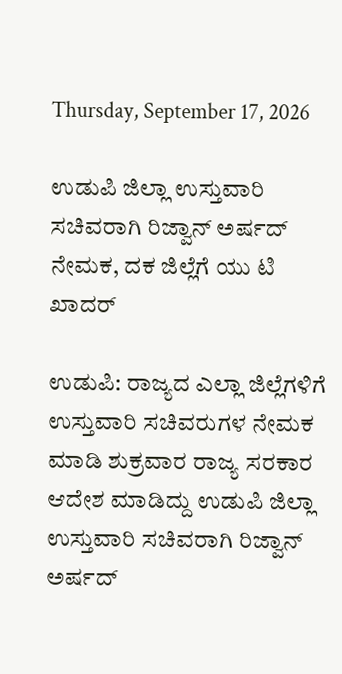Thursday, September 17, 2026

ಉಡುಪಿ ಜಿಲ್ಲಾ ಉಸ್ತುವಾರಿ ಸಚಿವರಾಗಿ ರಿಜ್ವಾನ್ ಅರ್ಷದ್ ನೇಮಕ, ದಕ ಜಿಲ್ಲೆಗೆ ಯು ಟಿ ಖಾದರ್

ಉಡುಪಿ: ರಾಜ್ಯದ ಎಲ್ಲಾ ಜಿಲ್ಲೆಗಳಿಗೆ ಉಸ್ತುವಾರಿ ಸಚಿವರುಗಳ ನೇಮಕ ಮಾಡಿ ಶುಕ್ರವಾರ ರಾಜ್ಯ ಸರಕಾರ ಆದೇಶ ಮಾಡಿದ್ದು ಉಡುಪಿ ಜಿಲ್ಲಾ ಉಸ್ತುವಾರಿ ಸಚಿವರಾಗಿ ರಿಜ್ವಾನ್ ಅರ್ಷದ್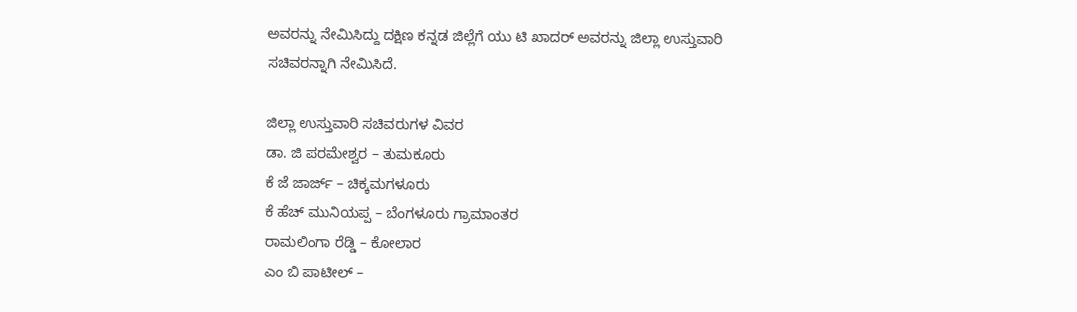ಅವರನ್ನು ನೇಮಿಸಿದ್ದು ದಕ್ಷಿಣ ಕನ್ನಡ ಜಿಲ್ಲೆಗೆ ಯು ಟಿ ಖಾದರ್ ಅವರನ್ನು ಜಿಲ್ಲಾ ಉಸ್ತುವಾರಿ ಸಚಿವರನ್ನಾಗಿ ನೇಮಿಸಿದೆ.

ಜಿಲ್ಲಾ ಉಸ್ತುವಾರಿ ಸಚಿವರುಗಳ ವಿವರ
ಡಾ. ಜಿ ಪರಮೇಶ್ವರ – ತುಮಕೂರು
ಕೆ ಜೆ ಜಾರ್ಜ್ – ಚಿಕ್ಕಮಗಳೂರು
ಕೆ ಹೆಚ್ ಮುನಿಯಪ್ಪ – ಬೆಂಗಳೂರು ಗ್ರಾಮಾಂತರ
ರಾಮಲಿಂಗಾ ರೆಡ್ಡಿ – ಕೋಲಾರ
ಎಂ ಬಿ ಪಾಟೀಲ್ –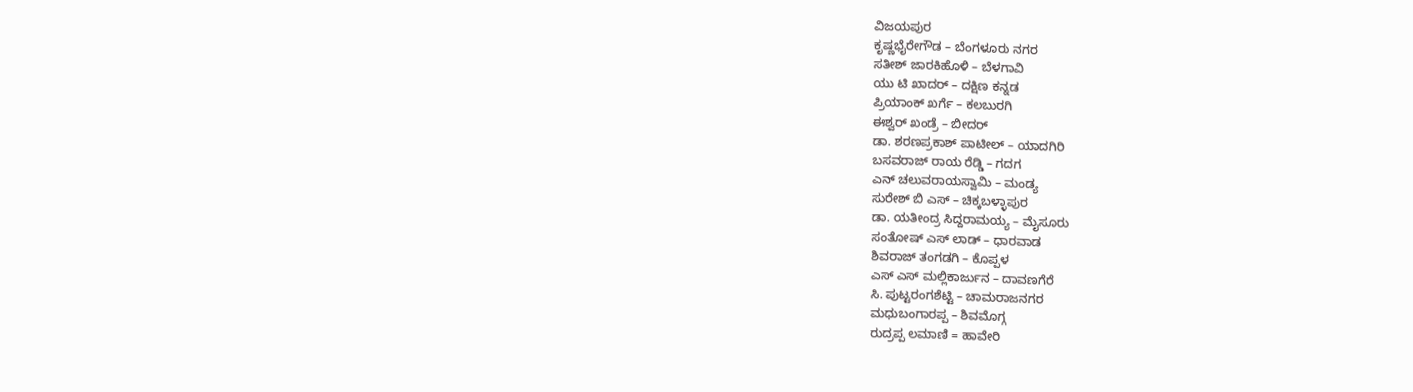ವಿಜಯಪುರ
ಕೃಷ್ಣಭೈರೇಗೌಡ – ಬೆಂಗಳೂರು ನಗರ
ಸತೀಶ್ ಜಾರಕಿಹೊಳಿ – ಬೆಳಗಾವಿ
ಯು ಟಿ ಖಾದರ್ – ದಕ್ಷಿಣ ಕನ್ನಡ
ಪ್ರಿಯಾಂಕ್ ಖರ್ಗೆ – ಕಲಬುರಗಿ
ಈಶ್ವರ್ ಖಂಡ್ರೆ – ಬೀದರ್
ಡಾ. ಶರಣಪ್ರಕಾಶ್ ಪಾಟೀಲ್ – ಯಾದಗಿರಿ
ಬಸವರಾಜ್ ರಾಯ ರೆಡ್ಡಿ – ಗದಗ
ಎನ್ ಚಲುವರಾಯಸ್ವಾಮಿ – ಮಂಡ್ಯ
ಸುರೇಶ್ ಬಿ ಎಸ್ – ಚಿಕ್ಕಬಳ್ಳಾಪುರ
ಡಾ. ಯತೀಂದ್ರ ಸಿದ್ದರಾಮಯ್ಯ – ಮೈಸೂರು
ಸಂತೋಷ್ ಎಸ್ ಲಾಡ್ – ಧಾರವಾಡ
ಶಿವರಾಜ್ ತಂಗಡಗಿ – ಕೊಪ್ಪಳ
ಎಸ್ ಎಸ್ ಮಲ್ಲಿಕಾರ್ಜುನ – ದಾವಣಗೆರೆ
ಸಿ. ಪುಟ್ಟರಂಗಶೆಟ್ಟಿ – ಚಾಮರಾಜನಗರ
ಮಧುಬಂಗಾರಪ್ಪ – ಶಿವಮೊಗ್ಗ
ರುದ್ರಪ್ಪ ಲಮಾಣಿ = ಹಾವೇರಿ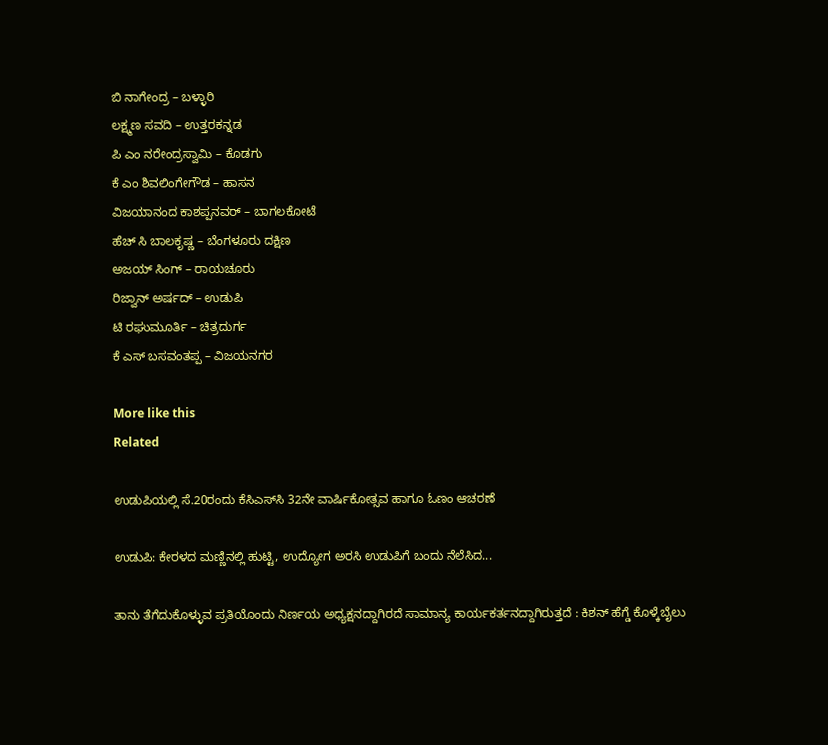ಬಿ ನಾಗೇಂದ್ರ – ಬಳ್ಳಾರಿ
ಲಕ್ಷ್ಮಣ ಸವದಿ – ಉತ್ತರಕನ್ನಡ
ಪಿ ಎಂ ನರೇಂದ್ರಸ್ವಾಮಿ – ಕೊಡಗು
ಕೆ ಎಂ ಶಿವಲಿಂಗೇಗೌಡ – ಹಾಸನ
ವಿಜಯಾನಂದ ಕಾಶಪ್ಪನವರ್ – ಬಾಗಲಕೋಟೆ
ಹೆಚ್ ಸಿ ಬಾಲಕೃಷ್ಣ – ಬೆಂಗಳೂರು ದಕ್ಷಿಣ
ಅಜಯ್ ಸಿಂಗ್ – ರಾಯಚೂರು
ರಿಜ್ವಾನ್ ಅರ್ಷದ್ – ಉಡುಪಿ
ಟಿ ರಘುಮೂರ್ತಿ – ಚಿತ್ರದುರ್ಗ
ಕೆ ಎಸ್ ಬಸವಂತಪ್ಪ – ವಿಜಯನಗರ

More like this
Related

ಉಡುಪಿಯಲ್ಲಿ ಸೆ.20ರಂದು ಕೆಸಿಎಸ್‌ಸಿ 32ನೇ ವಾರ್ಷಿಕೋತ್ಸವ ಹಾಗೂ ಓಣಂ ಆಚರಣೆ

ಉಡುಪಿ: ಕೇರಳದ ಮಣ್ಣಿನಲ್ಲಿ ಹುಟ್ಟಿ, ಉದ್ಯೋಗ ಅರಸಿ ಉಡುಪಿಗೆ ಬಂದು ನೆಲೆಸಿದ...

ತಾನು ತೆಗೆದುಕೊಳ್ಳುವ ಪ್ರತಿಯೊಂದು ನಿರ್ಣಯ ಅಧ್ಯಕ್ಷನದ್ದಾಗಿರದೆ ಸಾಮಾನ್ಯ ಕಾರ್ಯಕರ್ತನದ್ದಾಗಿರುತ್ತದೆ : ಕಿಶನ್ ಹೆಗ್ಡೆ ಕೊಳ್ಕೆಬೈಲು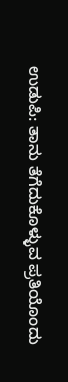ಉಡುಪಿ: ತಾನು ತೆಗೆದುಕೊಳ್ಳುವ ಪ್ರತಿಯೊಂದು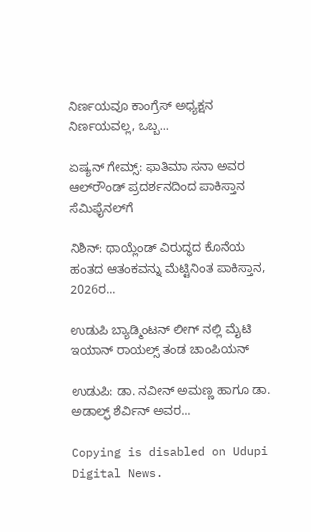ನಿರ್ಣಯವೂ ಕಾಂಗ್ರೆಸ್ ಅಧ್ಯಕ್ಷನ ನಿರ್ಣಯವಲ್ಲ, ಒಬ್ಬ...

ಏಷ್ಯನ್ ಗೇಮ್ಸ್: ಫಾತಿಮಾ ಸನಾ ಅವರ ಆಲ್‌ರೌಂಡ್ ಪ್ರದರ್ಶನದಿಂದ ಪಾಕಿಸ್ತಾನ ಸೆಮಿಫೈನಲ್‌ಗೆ

ನಿಶಿನ್: ಥಾಯ್ಲೆಂಡ್ ವಿರುದ್ಧದ ಕೊನೆಯ ಹಂತದ ಆತಂಕವನ್ನು ಮೆಟ್ಟಿನಿಂತ ಪಾಕಿಸ್ತಾನ, 2026ರ...

ಉಡುಪಿ ಬ್ಯಾಡ್ಮಿಂಟನ್ ಲೀಗ್‌ ನಲ್ಲಿ ಮೈಟಿ ಇಯಾನ್ ರಾಯಲ್ಸ್ ತಂಡ ಚಾಂಪಿಯನ್

ಉಡುಪಿ: ಡಾ. ನವೀನ್ ಅಮಣ್ಣ ಹಾಗೂ ಡಾ. ಅಡಾಲ್ಫ್ ಶೆರ್ವಿನ್ ಅವರ...

Copying is disabled on Udupi Digital News.